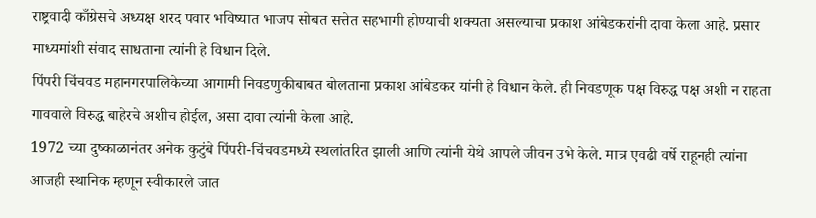राष्ट्रवादी काँग्रेसचे अध्यक्ष शरद पवार भविष्यात भाजप सोबत सत्तेत सहभागी होण्याची शक्यता असल्याचा प्रकाश आंबेडकरांनी दावा केला आहे. प्रसार माध्यमांशी संवाद साधताना त्यांनी हे विधान दिले.
पिंपरी चिंचवड महानगरपालिकेच्या आगामी निवडणुकीबाबत बोलताना प्रकाश आंबेडकर यांनी हे विधान केले. ही निवडणूक पक्ष विरुद्ध पक्ष अशी न राहता गाववाले विरुद्ध बाहेरचे अशीच होईल, असा दावा त्यांनी केला आहे.
1972 च्या दुष्काळानंतर अनेक कुटुंबे पिंपरी-चिंचवडमध्ये स्थलांतरित झाली आणि त्यांनी येथे आपले जीवन उभे केले. मात्र एवढी वर्षे राहूनही त्यांना आजही स्थानिक म्हणून स्वीकारले जात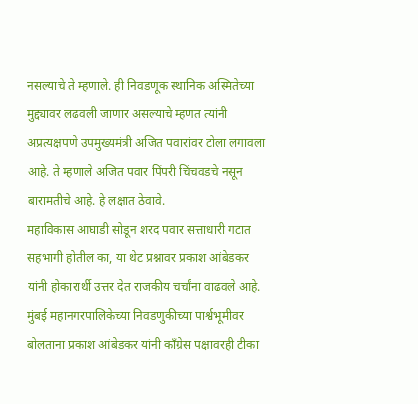नसल्याचे ते म्हणाले. ही निवडणूक स्थानिक अस्मितेच्या मुद्द्यावर लढवली जाणार असल्याचे म्हणत त्यांनी अप्रत्यक्षपणे उपमुख्यमंत्री अजित पवारांवर टोला लगावला आहे. ते म्हणाले अजित पवार पिंपरी चिंचवडचे नसून बारामतीचे आहे. हे लक्षात ठेवावे.
महाविकास आघाडी सोडून शरद पवार सत्ताधारी गटात सहभागी होतील का, या थेट प्रश्नावर प्रकाश आंबेडकर यांनी होकारार्थी उत्तर देत राजकीय चर्चांना वाढवले आहे.
मुंबई महानगरपालिकेच्या निवडणुकीच्या पार्श्वभूमीवर बोलताना प्रकाश आंबेडकर यांनी काँग्रेस पक्षावरही टीका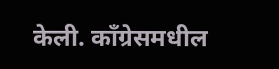केली. काँग्रेसमधील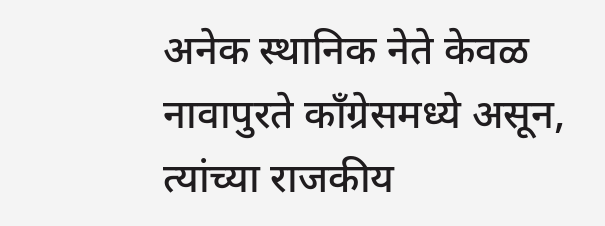अनेक स्थानिक नेते केवळ नावापुरते काँग्रेसमध्ये असून, त्यांच्या राजकीय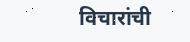विचारांची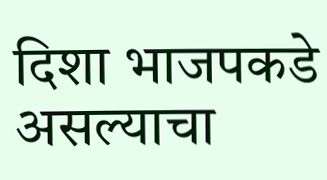दिशा भाजपकडे असल्याचा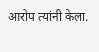आरोप त्यांनी केला.